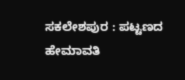ಸಕಲೇಶಪುರ : ಪಟ್ಟಣದ ಹೇಮಾವತಿ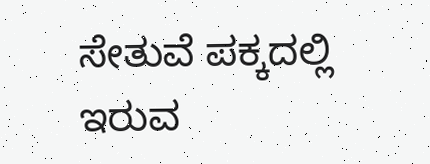ಸೇತುವೆ ಪಕ್ಕದಲ್ಲಿ ಇರುವ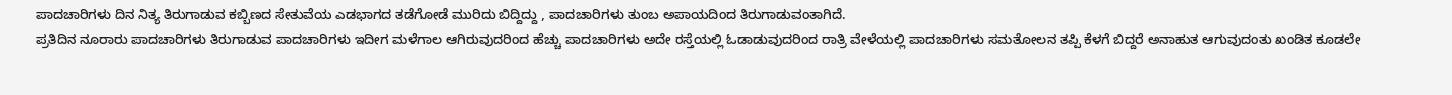ಪಾದಚಾರಿಗಳು ದಿನ ನಿತ್ಯ ತಿರುಗಾಡುವ ಕಬ್ಬಿಣದ ಸೇತುವೆಯ ಎಡಭಾಗದ ತಡೆಗೋಡೆ ಮುರಿದು ಬಿದ್ದಿದ್ದು , ಪಾದಚಾರಿಗಳು ತುಂಬ ಅಪಾಯದಿಂದ ತಿರುಗಾಡುವಂತಾಗಿದೆ.
ಪ್ರತಿದಿನ ನೂರಾರು ಪಾದಚಾರಿಗಳು ತಿರುಗಾಡುವ ಪಾದಚಾರಿಗಳು ಇದೀಗ ಮಳೆಗಾಲ ಆಗಿರುವುದರಿಂದ ಹೆಚ್ಚು ಪಾದಚಾರಿಗಳು ಅದೇ ರಸ್ತೆಯಲ್ಲಿ ಓಡಾಡುವುದರಿಂದ ರಾತ್ರಿ ವೇಳೆಯಲ್ಲಿ ಪಾದಚಾರಿಗಳು ಸಮತೋಲನ ತಪ್ಪಿ ಕೆಳಗೆ ಬಿದ್ದರೆ ಅನಾಹುತ ಆಗುವುದಂತು ಖಂಡಿತ ಕೂಡಲೇ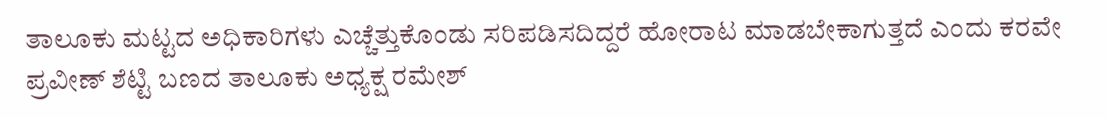ತಾಲೂಕು ಮಟ್ಟದ ಅಧಿಕಾರಿಗಳು ಎಚ್ಚೆತ್ತುಕೊಂಡು ಸರಿಪಡಿಸದಿದ್ದರೆ ಹೋರಾಟ ಮಾಡಬೇಕಾಗುತ್ತದೆ ಎಂದು ಕರವೇ ಪ್ರವೀಣ್ ಶೆಟ್ಟಿ ಬಣದ ತಾಲೂಕು ಅಧ್ಯಕ್ಷ ರಮೇಶ್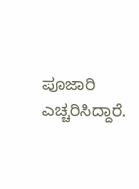ಪೂಜಾರಿ ಎಚ್ಚರಿಸಿದ್ದಾರೆ.